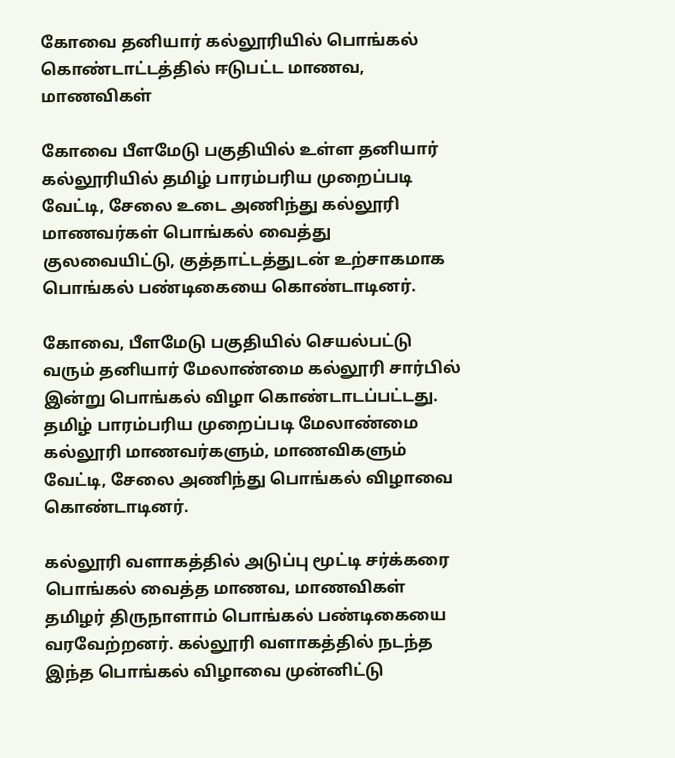கோவை தனியார் கல்லூரியில் பொங்கல் கொண்டாட்டத்தில் ஈடுபட்ட மாணவ, மாணவிகள்

கோவை பீளமேடு பகுதியில் உள்ள தனியார் கல்லூரியில் தமிழ் பாரம்பரிய முறைப்படி வேட்டி, சேலை உடை அணிந்து கல்லூரி மாணவர்கள் பொங்கல் வைத்து குலவையிட்டு, குத்தாட்டத்துடன் உற்சாகமாக பொங்கல் பண்டிகையை கொண்டாடினர்.

கோவை, பீளமேடு பகுதியில் செயல்பட்டு வரும் தனியார் மேலாண்மை கல்லூரி சார்பில் இன்று பொங்கல் விழா கொண்டாடப்பட்டது. தமிழ் பாரம்பரிய முறைப்படி மேலாண்மை கல்லூரி மாணவர்களும், மாணவிகளும் வேட்டி, சேலை அணிந்து பொங்கல் விழாவை கொண்டாடினர்.

கல்லூரி வளாகத்தில் அடுப்பு மூட்டி சர்க்கரை பொங்கல் வைத்த மாணவ, மாணவிகள் தமிழர் திருநாளாம் பொங்கல் பண்டிகையை வரவேற்றனர். கல்லூரி வளாகத்தில் நடந்த இந்த பொங்கல் விழாவை முன்னிட்டு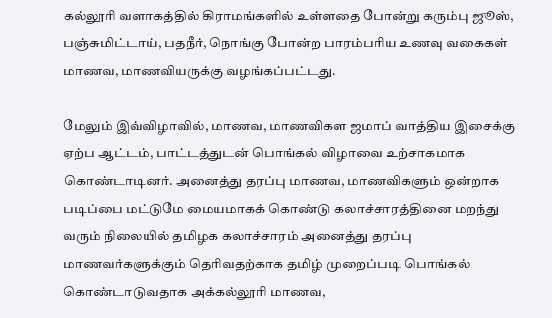கல்லூரி வளாகத்தில் கிராமங்களில் உள்ளதை போன்று கரும்பு ஜூஸ், பஞ்சுமிட்டாய், பதநீர், நொங்கு போன்ற பாரம்பரிய உணவு வகைகள் மாணவ, மாணவியருக்கு வழங்கப்பட்டது.

மேலும் இவ்விழாவில், மாணவ, மாணவிகள ஜமாப் வாத்திய இசைக்கு ஏற்ப ஆட்டம், பாட்டத்துடன் பொங்கல் விழாவை உற்சாகமாக கொண்டாடினர். அனைத்து தரப்பு மாணவ, மாணவிகளும் ஒன்றாக படிப்பை மட்டுமே மையமாகக் கொண்டு கலாச்சாரத்தினை மறந்து வரும் நிலையில் தமிழக கலாச்சாரம் அனைத்து தரப்பு மாணவர்களுக்கும் தெரிவதற்காக தமிழ் முறைப்படி பொங்கல் கொண்டாடுவதாக அக்கல்லூரி மாணவ,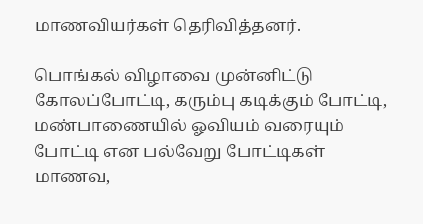மாணவியர்கள் தெரிவித்தனர்.

பொங்கல் விழாவை முன்னிட்டு கோலப்போட்டி, கரும்பு கடிக்கும் போட்டி, மண்பாணையில் ஓவியம் வரையும் போட்டி என பல்வேறு போட்டிகள் மாணவ,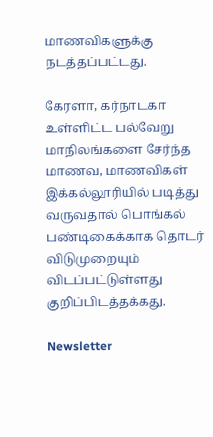மாணவிகளுக்கு நடத்தப்பட்டது.

கேரளா, கர்நாடகா உள்ளிட்ட பல்வேறு மாநிலங்களை சேர்ந்த மாணவ, மாணவிகள் இக்கல்லூரியில் படித்து வருவதால் பொங்கல் பண்டிகைக்காக தொடர் விடுமுறையும் விடப்பட்டுள்ளது குறிப்பிடத்தக்கது.

Newsletter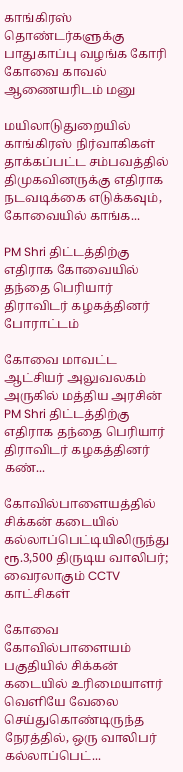காங்கிரஸ் தொண்டர்களுக்கு பாதுகாப்பு வழங்க கோரி கோவை காவல் ஆணையரிடம் மனு

மயிலாடுதுறையில் காங்கிரஸ் நிர்வாகிகள் தாக்கப்பட்ட சம்பவத்தில் திமுகவினருக்கு எதிராக நடவடிக்கை எடுக்கவும், கோவையில் காங்க...

PM Shri திட்டத்திற்கு எதிராக கோவையில் தந்தை பெரியார் திராவிடர் கழகத்தினர் போராட்டம்

கோவை மாவட்ட ஆட்சியர் அலுவலகம் அருகில் மத்திய அரசின் PM Shri திட்டத்திற்கு எதிராக தந்தை பெரியார் திராவிடர் கழகத்தினர் கண்...

கோவில்பாளையத்தில் சிக்கன் கடையில் கல்லாப்பெட்டியிலிருந்து ரூ.3,500 திருடிய வாலிபர்; வைரலாகும் CCTV காட்சிகள்

கோவை கோவில்பாளையம் பகுதியில் சிக்கன் கடையில் உரிமையாளர் வெளியே வேலை செய்துகொண்டிருந்த நேரத்தில், ஒரு வாலிபர் கல்லாப்பெட்...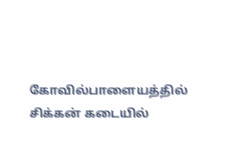கோவில்பாளையத்தில் சிக்கன் கடையில்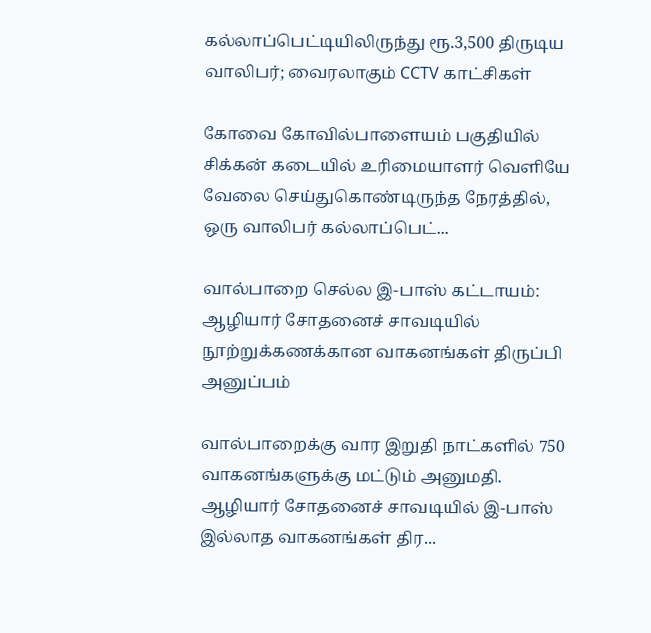கல்லாப்பெட்டியிலிருந்து ரூ.3,500 திருடிய வாலிபர்; வைரலாகும் CCTV காட்சிகள்

கோவை கோவில்பாளையம் பகுதியில் சிக்கன் கடையில் உரிமையாளர் வெளியே வேலை செய்துகொண்டிருந்த நேரத்தில், ஒரு வாலிபர் கல்லாப்பெட்...

வால்பாறை செல்ல இ-பாஸ் கட்டாயம்: ஆழியார் சோதனைச் சாவடியில் நூற்றுக்கணக்கான வாகனங்கள் திருப்பி அனுப்பம்

வால்பாறைக்கு வார இறுதி நாட்களில் 750 வாகனங்களுக்கு மட்டும் அனுமதி. ஆழியார் சோதனைச் சாவடியில் இ-பாஸ் இல்லாத வாகனங்கள் திர...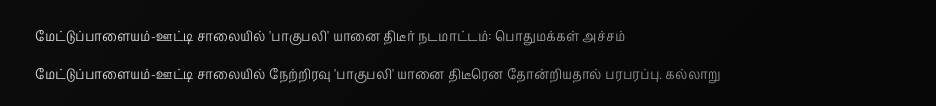மேட்டுப்பாளையம்-ஊட்டி சாலையில் 'பாகுபலி' யானை திடீர் நடமாட்டம்: பொதுமக்கள் அச்சம்

மேட்டுப்பாளையம்-ஊட்டி சாலையில் நேற்றிரவு 'பாகுபலி' யானை திடீரென தோன்றியதால் பரபரப்பு. கல்லாறு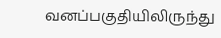வனப்பகுதியிலிருந்து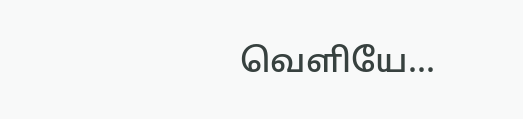வெளியே...